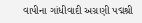વાપીના ગાંધીવાદી અગ્રણી પદ્મશ્રી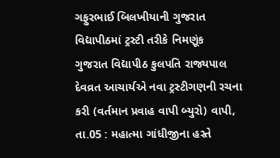ગફુરભાઈ બિલખીયાની ગુજરાત વિદ્યાપીઠમાં ટ્રસ્ટી તરીકે નિમણૂંક
ગુજરાત વિદ્યાપીઠ કુલપતિ રાજ્યપાલ દેવવ્રત આચાર્યએ નવા ટ્રસ્ટીગણની રચના કરી (વર્તમાન પ્રવાહ વાપી બ્યુરો) વાપી, તા.05 : મહાત્મા ગાંધીજીના હસ્તે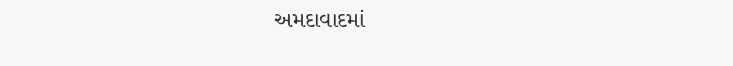અમદાવાદમાં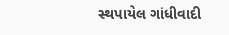સ્થપાયેલ ગાંધીવાદી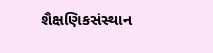શૈક્ષણિકસંસ્થાન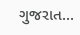ગુજરાત...